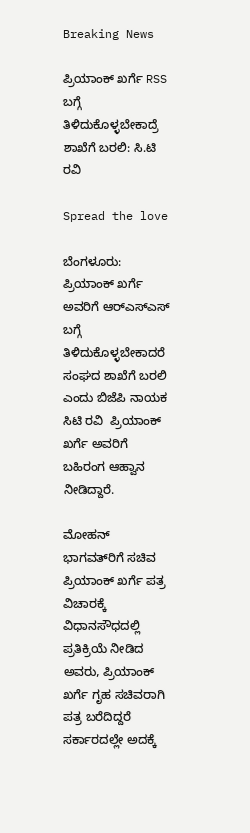Breaking News

ಪ್ರಿಯಾಂಕ್ ಖರ್ಗೆ RSS ಬಗ್ಗೆ ತಿಳಿದುಕೊಳ್ಳಬೇಕಾದ್ರೆ ಶಾಖೆಗೆ ಬರಲಿ: ಸಿ.ಟಿ ರವಿ

Spread the love

ಬೆಂಗಳೂರು: ಪ್ರಿಯಾಂಕ್ ಖರ್ಗೆ  ಅವರಿಗೆ ಆರ್‌ಎಸ್‌ಎಸ್  ಬಗ್ಗೆ ತಿಳಿದುಕೊಳ್ಳಬೇಕಾದರೆ ಸಂಘದ ಶಾಖೆಗೆ ಬರಲಿ ಎಂದು ಬಿಜೆಪಿ ನಾಯಕ ಸಿಟಿ ರವಿ  ಪ್ರಿಯಾಂಕ್ ಖರ್ಗೆ ಅವರಿಗೆ ಬಹಿರಂಗ ಆಹ್ವಾನ ನೀಡಿದ್ದಾರೆ.

ಮೋಹನ್ ಭಾಗವತ್‌ರಿಗೆ ಸಚಿವ ಪ್ರಿಯಾಂಕ್ ಖರ್ಗೆ ಪತ್ರ ವಿಚಾರಕ್ಕೆ ವಿಧಾನಸೌಧದಲ್ಲಿ ಪ್ರತಿಕ್ರಿಯೆ ನೀಡಿದ ಅವರು, ಪ್ರಿಯಾಂಕ್ ಖರ್ಗೆ ಗೃಹ ಸಚಿವರಾಗಿ ಪತ್ರ ಬರೆದಿದ್ದರೆ ಸರ್ಕಾರದಲ್ಲೇ ಅದಕ್ಕೆ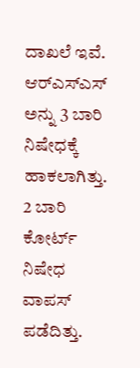ದಾಖಲೆ ಇವೆ. ಆರ್‌ಎಸ್‌ಎಸ್ ಅನ್ನು 3 ಬಾರಿ ನಿಷೇಧಕ್ಕೆ ಹಾಕಲಾಗಿತ್ತು. 2 ಬಾರಿ ಕೋರ್ಟ್ ನಿಷೇಧ ವಾಪಸ್ ಪಡೆದಿತ್ತು.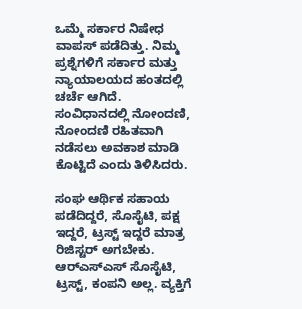ಒಮ್ಮೆ ಸರ್ಕಾರ ನಿಷೇಧ ವಾಪಸ್ ಪಡೆದಿತ್ತು. ನಿಮ್ಮ ಪ್ರಶ್ನೆಗಳಿಗೆ ಸರ್ಕಾರ ಮತ್ತು ನ್ಯಾಯಾಲಯದ ಹಂತದಲ್ಲಿ ಚರ್ಚೆ ಆಗಿದೆ. ಸಂವಿಧಾನದಲ್ಲಿ ನೋಂದಣಿ, ನೋಂದಣಿ ರಹಿತವಾಗಿ ನಡೆಸಲು ಅವಕಾಶ ಮಾಡಿ ಕೊಟ್ಟಿದೆ ಎಂದು ತಿಳಿಸಿದರು.

ಸಂಘ ಆರ್ಥಿಕ ಸಹಾಯ ಪಡೆದಿದ್ದರೆ, ಸೊಸೈಟಿ, ಪಕ್ಷ ಇದ್ದರೆ, ಟ್ರಸ್ಟ್ ಇದ್ದರೆ ಮಾತ್ರ ರಿಜಿಸ್ಟರ್ ಅಗಬೇಕು. ಆರ್‌ಎಸ್‌ಎಸ್ ಸೊಸೈಟಿ, ಟ್ರಸ್ಟ್, ಕಂಪನಿ ಅಲ್ಲ. ವ್ಯಕ್ತಿಗೆ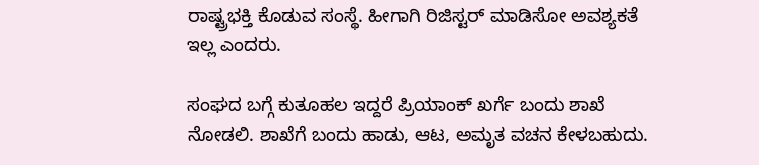ರಾಷ್ಟ್ರಭಕ್ತಿ ಕೊಡುವ ಸಂಸ್ಥೆ. ಹೀಗಾಗಿ ರಿಜಿಸ್ಟರ್ ಮಾಡಿಸೋ ಅವಶ್ಯಕತೆ ಇಲ್ಲ ಎಂದರು.

ಸಂಘದ ಬಗ್ಗೆ ಕುತೂಹಲ ಇದ್ದರೆ ಪ್ರಿಯಾಂಕ್ ಖರ್ಗೆ ಬಂದು ಶಾಖೆ ನೋಡಲಿ. ಶಾಖೆಗೆ ಬಂದು ಹಾಡು, ಆಟ, ಅಮೃತ ವಚನ ಕೇಳಬಹುದು.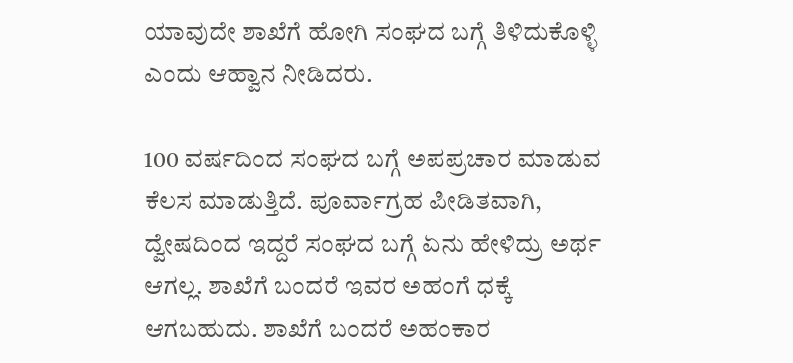ಯಾವುದೇ ಶಾಖೆಗೆ ಹೋಗಿ ಸಂಘದ ಬಗ್ಗೆ ತಿಳಿದುಕೊಳ್ಳಿ ಎಂದು ಆಹ್ವಾನ ನೀಡಿದರು.

100 ವರ್ಷದಿಂದ ಸಂಘದ ಬಗ್ಗೆ ಅಪಪ್ರಚಾರ ಮಾಡುವ ಕೆಲಸ ಮಾಡುತ್ತಿದೆ. ಪೂರ್ವಾಗ್ರಹ ಪೀಡಿತವಾಗಿ, ದ್ವೇಷದಿಂದ ಇದ್ದರೆ ಸಂಘದ ಬಗ್ಗೆ ಏನು ಹೇಳಿದ್ರು ಅರ್ಥ ಆಗಲ್ಲ. ಶಾಖೆಗೆ ಬಂದರೆ ಇವರ ಅಹಂಗೆ ಧಕ್ಕೆ ಆಗಬಹುದು. ಶಾಖೆಗೆ ಬಂದರೆ ಅಹಂಕಾರ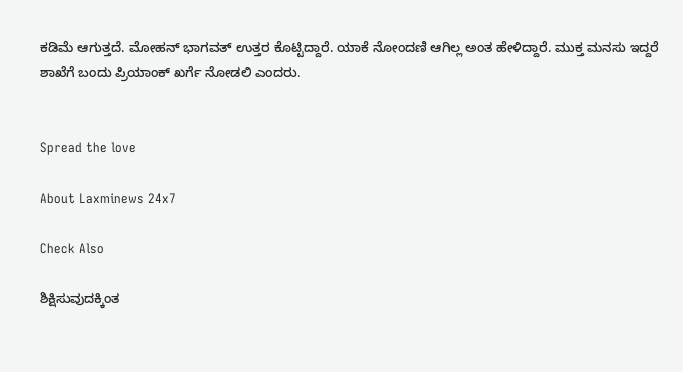ಕಡಿಮೆ ಆಗುತ್ತದೆ. ಮೋಹನ್ ಭಾಗವತ್ ಉತ್ತರ ಕೊಟ್ಟಿದ್ದಾರೆ. ಯಾಕೆ ನೋಂದಣಿ ಆಗಿಲ್ಲ ಅಂತ ಹೇಳಿದ್ದಾರೆ. ಮುಕ್ತ ಮನಸು ಇದ್ದರೆ ಶಾಖೆಗೆ ಬಂದು ಪ್ರಿಯಾಂಕ್ ಖರ್ಗೆ ನೋಡಲಿ ಎಂದರು.


Spread the love

About Laxminews 24x7

Check Also

ಶಿಕ್ಷಿಸುವುದಕ್ಕಿಂತ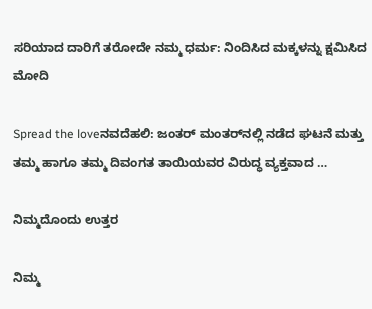ಸರಿಯಾದ ದಾರಿಗೆ ತರೋದೇ ನಮ್ಮ ಧರ್ಮ: ನಿಂದಿಸಿದ ಮಕ್ಕಳನ್ನು ಕ್ಷಮಿಸಿದ ಮೋದಿ

Spread the loveನವದೆಹಲಿ: ಜಂತರ್ ಮಂತರ್‌ನಲ್ಲಿ ನಡೆದ ಘಟನೆ ಮತ್ತು ತಮ್ಮ ಹಾಗೂ ತಮ್ಮ ದಿವಂಗತ ತಾಯಿಯವರ ವಿರುದ್ಧ ವ್ಯಕ್ತವಾದ …

ನಿಮ್ಮದೊಂದು ಉತ್ತರ

ನಿಮ್ಮ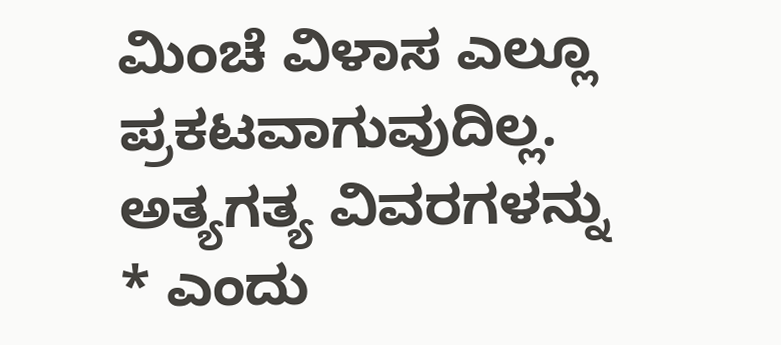ಮಿಂಚೆ ವಿಳಾಸ ಎಲ್ಲೂ ಪ್ರಕಟವಾಗುವುದಿಲ್ಲ. ಅತ್ಯಗತ್ಯ ವಿವರಗಳನ್ನು * ಎಂದು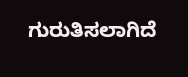ಗುರುತಿಸಲಾಗಿದೆ